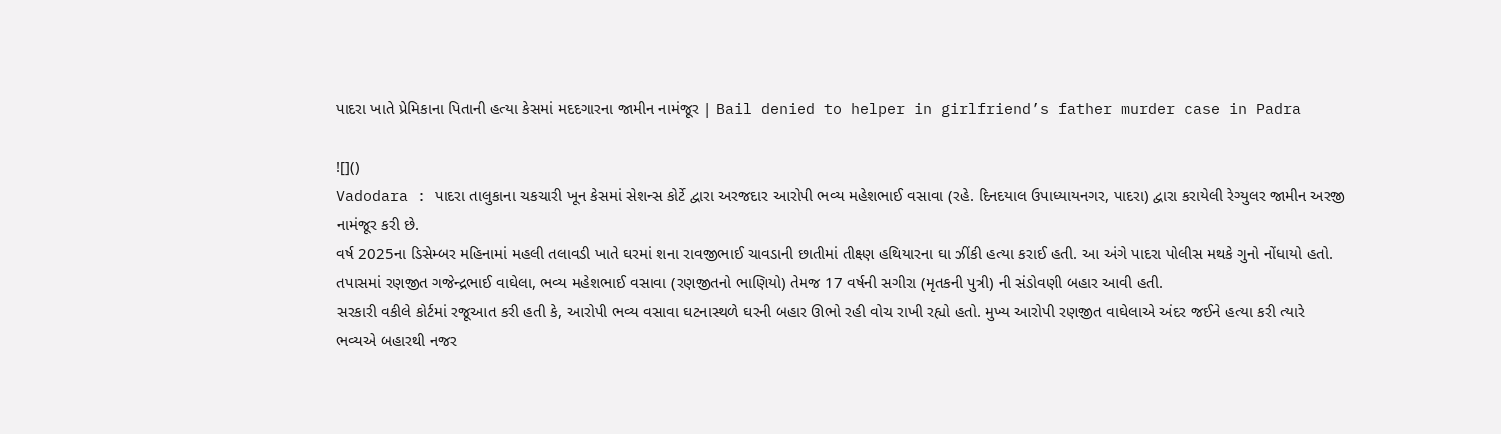પાદરા ખાતે પ્રેમિકાના પિતાની હત્યા કેસમાં મદદગારના જામીન નામંજૂર | Bail denied to helper in girlfriend’s father murder case in Padra

![]()
Vadodara : પાદરા તાલુકાના ચકચારી ખૂન કેસમાં સેશન્સ કોર્ટે દ્વારા અરજદાર આરોપી ભવ્ય મહેશભાઈ વસાવા (રહે. દિનદયાલ ઉપાધ્યાયનગર, પાદરા) દ્વારા કરાયેલી રેગ્યુલર જામીન અરજી નામંજૂર કરી છે.
વર્ષ 2025ના ડિસેમ્બર મહિનામાં મહલી તલાવડી ખાતે ઘરમાં શના રાવજીભાઈ ચાવડાની છાતીમાં તીક્ષ્ણ હથિયારના ઘા ઝીંકી હત્યા કરાઈ હતી. આ અંગે પાદરા પોલીસ મથકે ગુનો નોંધાયો હતો. તપાસમાં રણજીત ગજેન્દ્રભાઈ વાઘેલા, ભવ્ય મહેશભાઈ વસાવા (રણજીતનો ભાણિયો) તેમજ 17 વર્ષની સગીરા (મૃતકની પુત્રી) ની સંડોવણી બહાર આવી હતી.
સરકારી વકીલે કોર્ટમાં રજૂઆત કરી હતી કે, આરોપી ભવ્ય વસાવા ઘટનાસ્થળે ઘરની બહાર ઊભો રહી વોચ રાખી રહ્યો હતો. મુખ્ય આરોપી રણજીત વાઘેલાએ અંદર જઈને હત્યા કરી ત્યારે ભવ્યએ બહારથી નજર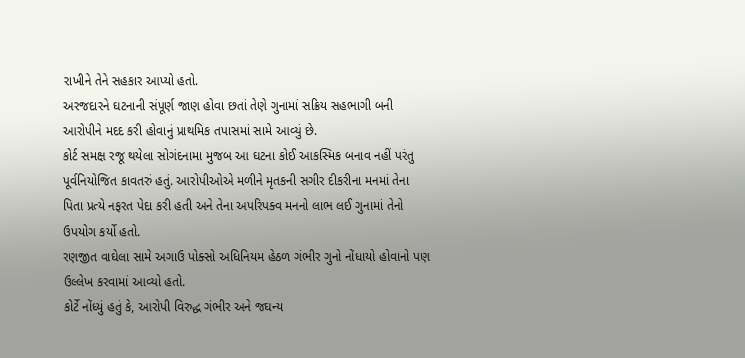રાખીને તેને સહકાર આપ્યો હતો.
અરજદારને ઘટનાની સંપૂર્ણ જાણ હોવા છતાં તેણે ગુનામાં સક્રિય સહભાગી બની આરોપીને મદદ કરી હોવાનું પ્રાથમિક તપાસમાં સામે આવ્યું છે.
કોર્ટ સમક્ષ રજૂ થયેલા સોગંદનામા મુજબ આ ઘટના કોઈ આકસ્મિક બનાવ નહીં પરંતુ પૂર્વનિયોજિત કાવતરું હતું. આરોપીઓએ મળીને મૃતકની સગીર દીકરીના મનમાં તેના પિતા પ્રત્યે નફરત પેદા કરી હતી અને તેના અપરિપક્વ મનનો લાભ લઈ ગુનામાં તેનો ઉપયોગ કર્યો હતો.
રણજીત વાઘેલા સામે અગાઉ પોક્સો અધિનિયમ હેઠળ ગંભીર ગુનો નોંધાયો હોવાનો પણ ઉલ્લેખ કરવામાં આવ્યો હતો.
કોર્ટે નોંધ્યું હતું કે, આરોપી વિરુદ્ધ ગંભીર અને જઘન્ય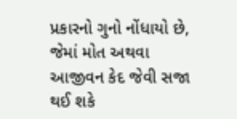પ્રકારનો ગુનો નોંધાયો છે, જેમાં મોત અથવા આજીવન કેદ જેવી સજા થઈ શકે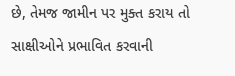છે, તેમજ જામીન પર મુક્ત કરાય તો સાક્ષીઓને પ્રભાવિત કરવાની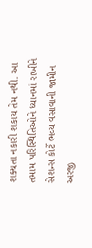શક્યતા નકારી શકાય તેમ નથી. આ તમામ પરિસ્થિતિઓને ધ્યાનમાં રાખીને સેશન્સ કોર્ટે ભવ્ય વસાવાની જામીન અરજી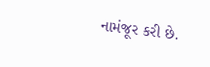નામંજૂર કરી છે.